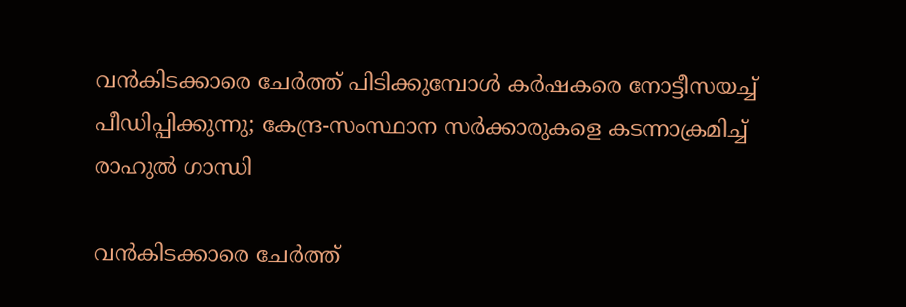വന്‍കിടക്കാരെ ചേര്‍ത്ത് പിടിക്കുമ്പോള്‍ കര്‍ഷകരെ നോട്ടീസയച്ച് പീഡിപ്പിക്കുന്നു; കേന്ദ്ര-സംസ്ഥാന സര്‍ക്കാരുകളെ കടന്നാക്രമിച്ച് രാഹുല്‍ ഗാന്ധി

വന്‍കിടക്കാരെ ചേര്‍ത്ത്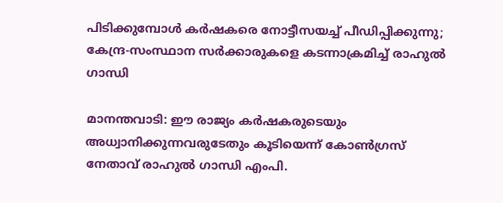പിടിക്കുമ്പോള്‍ കര്‍ഷകരെ നോട്ടീസയച്ച് പീഡിപ്പിക്കുന്നു; കേന്ദ്ര-സംസ്ഥാന സര്‍ക്കാരുകളെ കടന്നാക്രമിച്ച് രാഹുല്‍ ഗാന്ധി

മാനന്തവാടി: ഈ രാജ്യം കര്‍ഷകരുടെയും അധ്വാനിക്കുന്നവരുടേതും കൂടിയെന്ന് കോണ്‍ഗ്രസ് നേതാവ് രാഹുല്‍ ഗാന്ധി എംപി.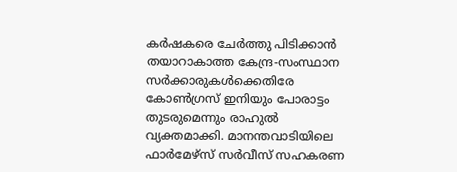കര്‍ഷകരെ ചേര്‍ത്തു പിടിക്കാന്‍ തയാറാകാത്ത കേന്ദ്ര-സംസ്ഥാന സര്‍ക്കാരുകള്‍ക്കെതിരേ കോണ്‍ഗ്രസ് ഇനിയും പോരാട്ടം തുടരുമെന്നും രാഹുല്‍ വ്യക്തമാക്കി. മാനന്തവാടിയിലെ ഫാര്‍മേഴ്സ് സര്‍വീസ് സഹകരണ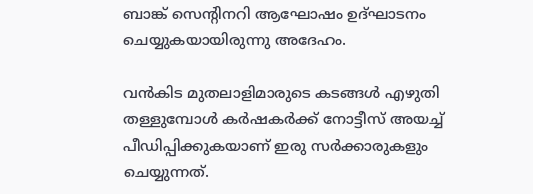ബാങ്ക് സെന്റിനറി ആഘോഷം ഉദ്ഘാടനം ചെയ്യുകയായിരുന്നു അദേഹം.

വന്‍കിട മുതലാളിമാരുടെ കടങ്ങള്‍ എഴുതി തള്ളുമ്പോള്‍ കര്‍ഷകര്‍ക്ക് നോട്ടീസ് അയച്ച് പീഡിപ്പിക്കുകയാണ് ഇരു സര്‍ക്കാരുകളും ചെയ്യുന്നത്.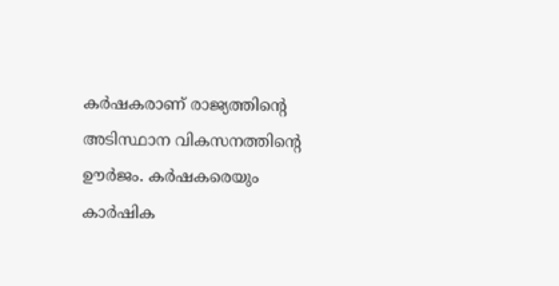കര്‍ഷകരാണ് രാജ്യത്തിന്റെ അടിസ്ഥാന വികസനത്തിന്റെ ഊര്‍ജം. കര്‍ഷകരെയും കാര്‍ഷിക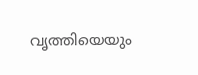വൃത്തിയെയും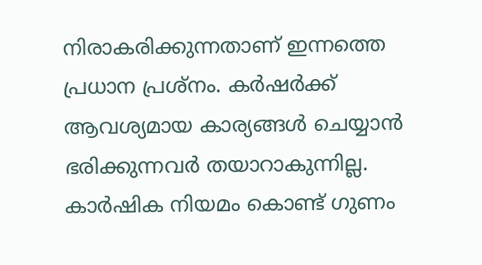നിരാകരിക്കുന്നതാണ് ഇന്നത്തെ പ്രധാന പ്രശ്‌നം. കര്‍ഷര്‍ക്ക് ആവശ്യമായ കാര്യങ്ങള്‍ ചെയ്യാന്‍ ഭരിക്കുന്നവര്‍ തയാറാകുന്നില്ല. കാര്‍ഷിക നിയമം കൊണ്ട് ഗുണം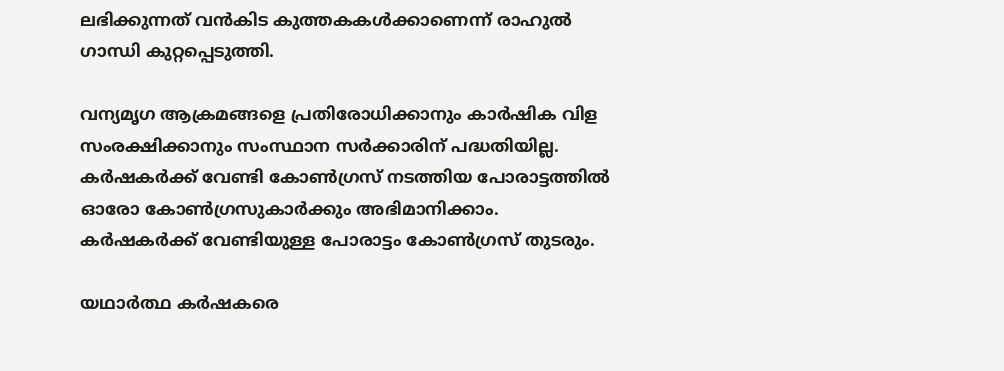ലഭിക്കുന്നത് വന്‍കിട കുത്തകകള്‍ക്കാണെന്ന് രാഹുല്‍ ഗാന്ധി കുറ്റപ്പെടുത്തി.

വന്യമൃഗ ആക്രമങ്ങളെ പ്രതിരോധിക്കാനും കാര്‍ഷിക വിള സംരക്ഷിക്കാനും സംസ്ഥാന സര്‍ക്കാരിന് പദ്ധതിയില്ല. കര്‍ഷകര്‍ക്ക് വേണ്ടി കോണ്‍ഗ്രസ് നടത്തിയ പോരാട്ടത്തില്‍ ഓരോ കോണ്‍ഗ്രസുകാര്‍ക്കും അഭിമാനിക്കാം. കര്‍ഷകര്‍ക്ക് വേണ്ടിയുള്ള പോരാട്ടം കോണ്‍ഗ്രസ് തുടരും.

യഥാര്‍ത്ഥ കര്‍ഷകരെ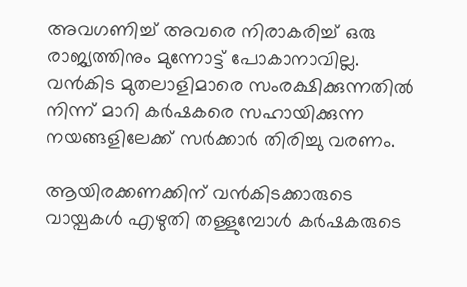അവഗണിച്ച് അവരെ നിരാകരിച്ച് ഒരു രാജ്യത്തിനും മുന്നോട്ട് പോകാനാവില്ല. വന്‍കിട മുതലാളിമാരെ സംരക്ഷിക്കുന്നതില്‍ നിന്ന് മാറി കര്‍ഷകരെ സഹായിക്കുന്ന നയങ്ങളിലേക്ക് സര്‍ക്കാര്‍ തിരിച്ചു വരണം.

ആയിരക്കണക്കിന് വന്‍കിടക്കാരുടെ വായ്പകള്‍ എഴുതി തള്ളുമ്പോള്‍ കര്‍ഷകരുടെ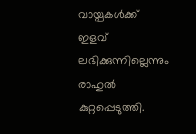വായ്പകള്‍ക്ക് ഇളവ് ലഭിക്കുന്നില്ലെന്നും രാഹുല്‍ കുറ്റപ്പെടുത്തി.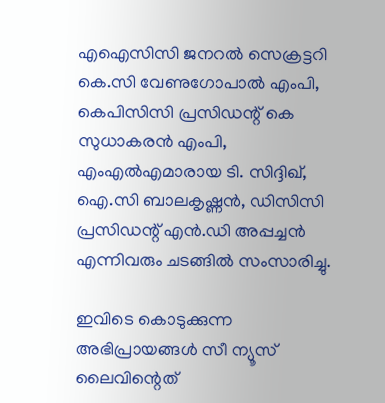എഐസിസി ജനറല്‍ സെക്രട്ടറി കെ.സി വേണുഗോപാല്‍ എംപി, കെപിസിസി പ്രസിഡന്റ് കെ സുധാകരന്‍ എംപി, എംഎല്‍എമാരായ ടി. സിദ്ദിഖ്, ഐ.സി ബാലകൃഷ്ണന്‍, ഡിസിസി പ്രസിഡന്റ് എന്‍.ഡി അപ്പച്ചന്‍ എന്നിവരും ചടങ്ങില്‍ സംസാരിച്ചു.

ഇവിടെ കൊടുക്കുന്ന അഭിപ്രായങ്ങള്‍ സീ ന്യൂസ് ലൈവിന്റെത്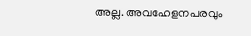അല്ല. അവഹേളനപരവും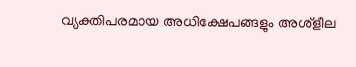വ്യക്തിപരമായ അധിക്ഷേപങ്ങളും അശ്‌ളീല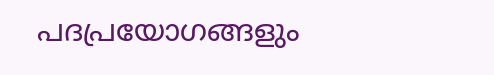പദപ്രയോഗങ്ങളും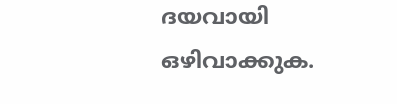ദയവായി ഒഴിവാക്കുക.